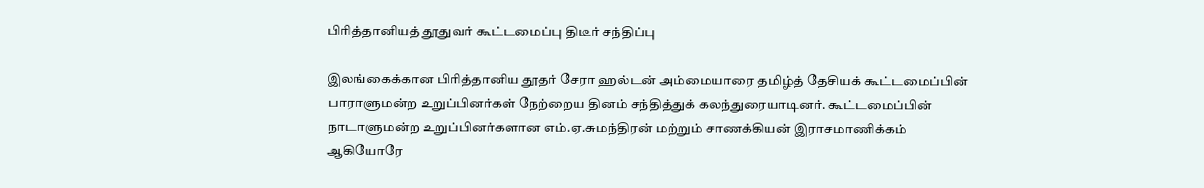பிரித்தானியத் தூதுவர் கூட்டமைப்பு திடீர் சந்திப்பு

இலங்கைக்கான பிரித்தானிய தூதர் சேரா ஹல்டன் அம்மையாரை தமிழ்த் தேசியக் கூட்டமைப்பின் பாராளுமன்ற உறுப்பினர்கள் நேற்றைய தினம் சந்தித்துக் கலந்துரையாடினர். கூட்டமைப்பின் நாடாளுமன்ற உறுப்பினர்களான எம்.ஏ.சுமந்திரன் மற்றும் சாணக்கியன் இராசமாணிக்கம் ஆகியோரே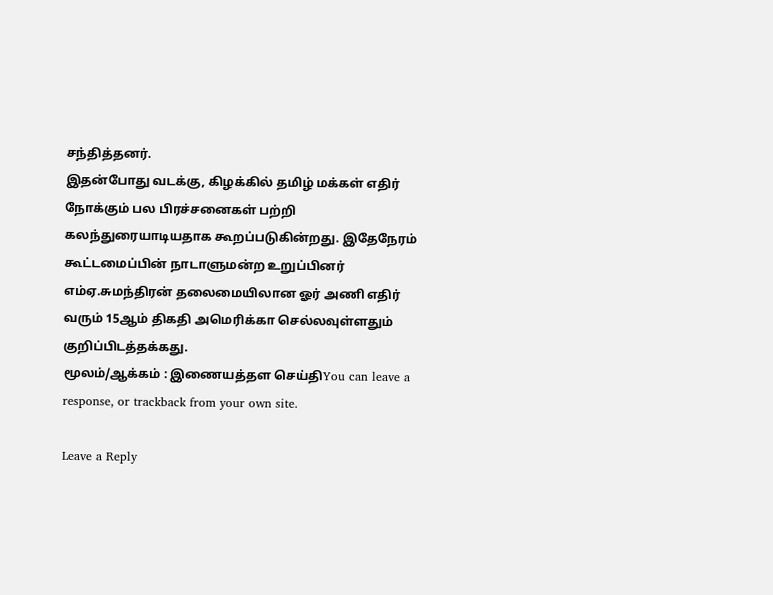சந்தித்தனர்.
இதன்போது வடக்கு, கிழக்கில் தமிழ் மக்கள் எதிர் நோக்கும் பல பிரச்சனைகள் பற்றி கலந்துரையாடியதாக கூறப்படுகின்றது. இதேநேரம் கூட்டமைப்பின் நாடாளுமன்ற உறுப்பினர் எம்ஏ.சுமந்திரன் தலைமையிலான ஓர் அணி எதிர் வரும் 15ஆம் திகதி அமெரிக்கா செல்லவுள்ளதும் குறிப்பிடத்தக்கது.
மூலம்/ஆக்கம் : இணையத்தள செய்திYou can leave a response, or trackback from your own site.

Leave a Reply